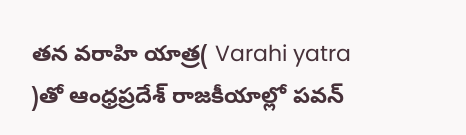తన వరాహి యాత్ర( Varahi yatra )తో ఆంధ్రప్రదేశ్ రాజకీయాల్లో పవన్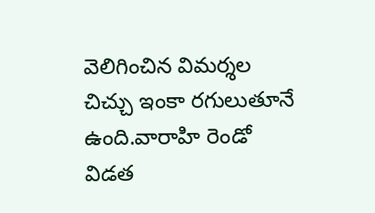వెలిగించిన విమర్శల చిచ్చు ఇంకా రగులుతూనే ఉంది.వారాహి రెండో విడత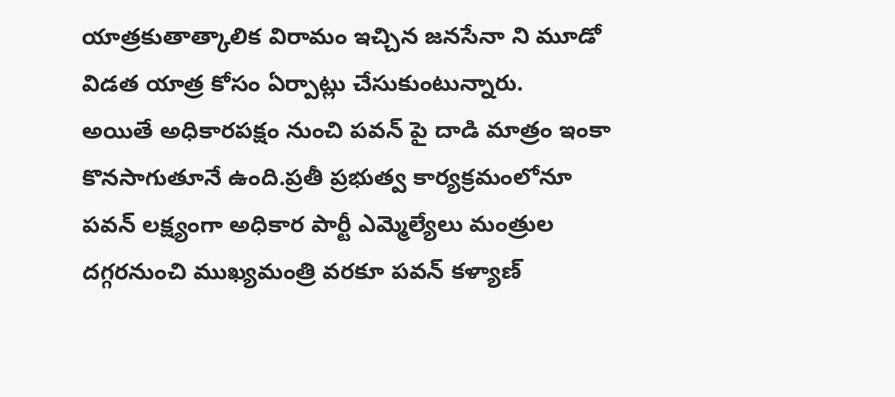యాత్రకుతాత్కాలిక విరామం ఇచ్చిన జనసేనా ని మూడో విడత యాత్ర కోసం ఏర్పాట్లు చేసుకుంటున్నారు.
అయితే అధికారపక్షం నుంచి పవన్ పై దాడి మాత్రం ఇంకా కొనసాగుతూనే ఉంది.ప్రతీ ప్రభుత్వ కార్యక్రమంలోనూ పవన్ లక్ష్యంగా అధికార పార్టీ ఎమ్మెల్యేలు మంత్రుల దగ్గరనుంచి ముఖ్యమంత్రి వరకూ పవన్ కళ్యాణ్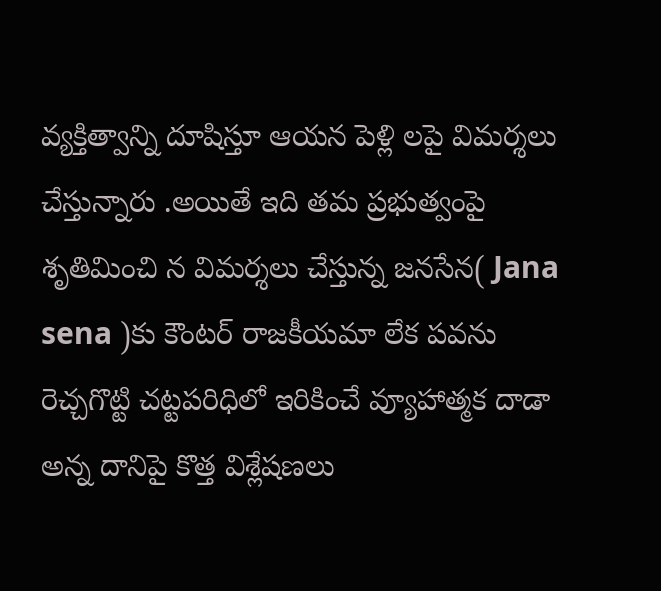వ్యక్తిత్వాన్ని దూషిస్తూ ఆయన పెళ్లి లపై విమర్శలు చేస్తున్నారు .అయితే ఇది తమ ప్రభుత్వంపై శృతిమించి న విమర్శలు చేస్తున్న జనసేన( Jana sena )కు కౌంటర్ రాజకీయమా లేక పవను రెచ్చగొట్టి చట్టపరిధిలో ఇరికించే వ్యూహాత్మక దాడా అన్న దానిపై కొత్త విశ్లేషణలు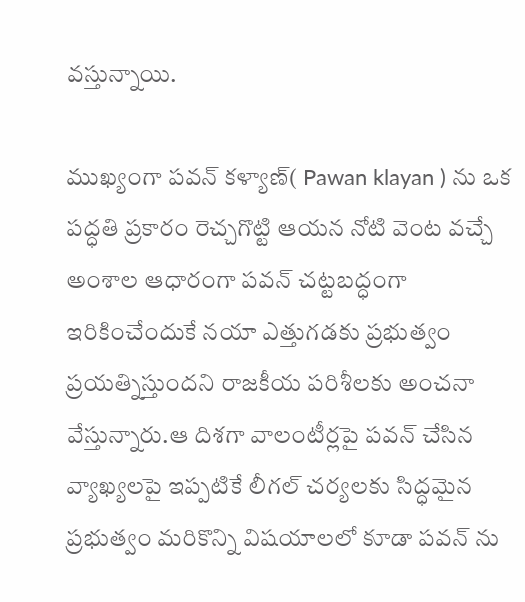వస్తున్నాయి.

ముఖ్యంగా పవన్ కళ్యాణ్( Pawan klayan ) ను ఒక పద్ధతి ప్రకారం రెచ్చగొట్టి ఆయన నోటి వెంట వచ్చే అంశాల ఆధారంగా పవన్ చట్టబద్ధంగా ఇరికించేందుకే నయా ఎత్తుగడకు ప్రభుత్వం ప్రయత్నిస్తుందని రాజకీయ పరిశీలకు అంచనా వేస్తున్నారు.ఆ దిశగా వాలంటీర్లపై పవన్ చేసిన వ్యాఖ్యలపై ఇప్పటికే లీగల్ చర్యలకు సిద్ధమైన ప్రభుత్వం మరికొన్ని విషయాలలో కూడా పవన్ ను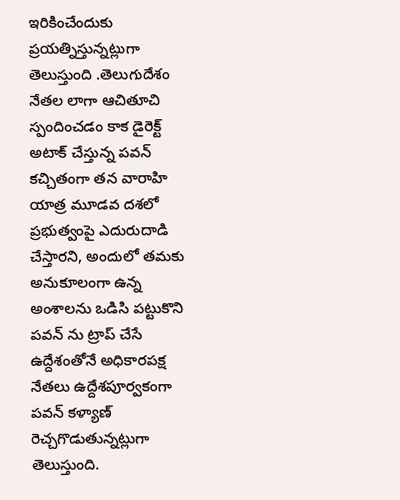ఇరికించేందుకు ప్రయత్నిస్తున్నట్లుగా తెలుస్తుంది .తెలుగుదేశం నేతల లాగా ఆచితూచి స్పందించడం కాక డైరెక్ట్ అటాక్ చేస్తున్న పవన్ కచ్చితంగా తన వారాహి యాత్ర మూడవ దశలో ప్రభుత్వంపై ఎదురుదాడి చేస్తారని, అందులో తమకు అనుకూలంగా ఉన్న అంశాలను ఒడిసి పట్టుకొని పవన్ ను ట్రాప్ చేసే ఉద్దేశంతోనే అధికారపక్ష నేతలు ఉద్దేశపూర్వకంగా పవన్ కళ్యాణ్ రెచ్చగొడుతున్నట్లుగా తెలుస్తుంది.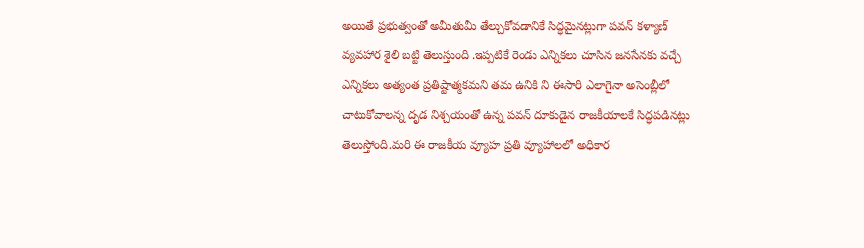అయితే ప్రభుత్వంతో అమీతుమీ తేల్చుకోవడానికే సిద్ధమైనట్లుగా పవన్ కళ్యాణ్ వ్యవహార శైలి బట్టి తెలుస్తుంది .ఇప్పటికే రెండు ఎన్నికలు చూసిన జనసేనకు వచ్చే ఎన్నికలు అత్యంత ప్రతిష్టాత్మకమని తమ ఉనికి ని ఈసారి ఎలాగైనా అసెంబ్లీలో చాటుకోవాలన్న దృడ నిశ్చయంతో ఉన్న పవన్ దూకుడైన రాజకీయాలకే సిద్ధపడినట్లు తెలుస్తోంది.మరి ఈ రాజకీయ వ్యూహ ప్రతి వ్యూహాలలో అధికార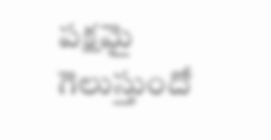పక్షమై గెలుస్తుందో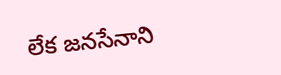లేక జనసేనాని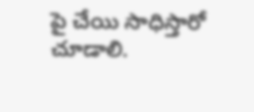పై చేయి సాధిస్తారో చూడాలి.